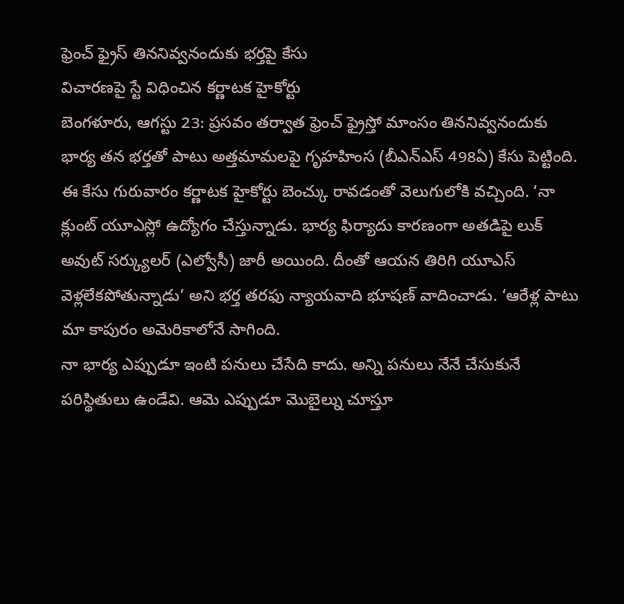ఫ్రెంచ్ ఫ్రైస్ తిననివ్వనందుకు భర్తపై కేసు
విచారణపై స్టే విధించిన కర్ణాటక హైకోర్టు
బెంగళూరు, ఆగస్టు 23: ప్రసవం తర్వాత ఫ్రెంచ్ ఫ్రైస్తో మాంసం తిననివ్వనందుకు భార్య తన భర్తతో పాటు అత్తమామలపై గృహహింస (బీఎన్ఎస్ 498ఏ) కేసు పెట్టింది. ఈ కేసు గురువారం కర్ణాటక హైకోర్టు బెంచ్కు రావడంతో వెలుగులోకి వచ్చింది. ‘నా క్లుంట్ యూఎస్లో ఉద్యోగం చేస్తున్నాడు. భార్య ఫిర్యాదు కారణంగా అతడిపై లుక్ అవుట్ సర్క్యులర్ (ఎల్వోసీ) జారీ అయింది. దీంతో ఆయన తిరిగి యూఎస్ వెళ్లలేకపోతున్నాడు’ అని భర్త తరఫు న్యాయవాది భూషణ్ వాదించాడు. ‘ఆరేళ్ల పాటు మా కాపురం అమెరికాలోనే సాగింది.
నా భార్య ఎప్పుడూ ఇంటి పనులు చేసేది కాదు. అన్ని పనులు నేనే చేసుకునే పరిస్థితులు ఉండేవి. ఆమె ఎప్పుడూ మొబైల్ను చూస్తూ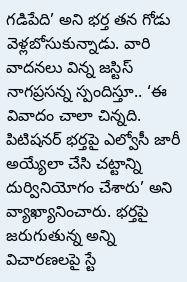గడిపేది’ అని భర్త తన గోడు వెళ్లబోసుకున్నాడు. వారి వాదనలు విన్న జస్టిస్ నాగప్రసన్న స్పందిస్తూ.. ‘ఈ వివాదం చాలా చిన్నది. పిటిషనర్ భర్తపై ఎల్వోసీ జారీ అయ్యేలా చేసి చట్టాన్ని దుర్వినియోగం చేశారు’ అని వ్యాఖ్యానించారు. భర్తపై జరుగుతున్న అన్ని విచారణలపై స్టే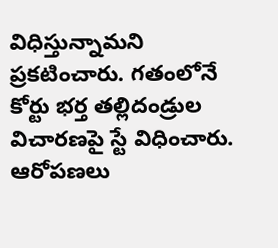విధిస్తున్నామని ప్రకటించారు. గతంలోనే కోర్టు భర్త తల్లిదండ్రుల విచారణపై స్టే విధించారు. ఆరోపణలు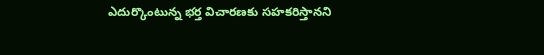ఎదుర్కొంటున్న భర్త విచారణకు సహకరిస్తానని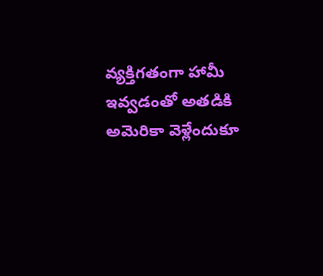వ్యక్తిగతంగా హామీ ఇవ్వడంతో అతడికి అమెరికా వెళ్లేందుకూ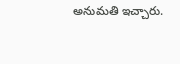అనుమతి ఇచ్చారు.